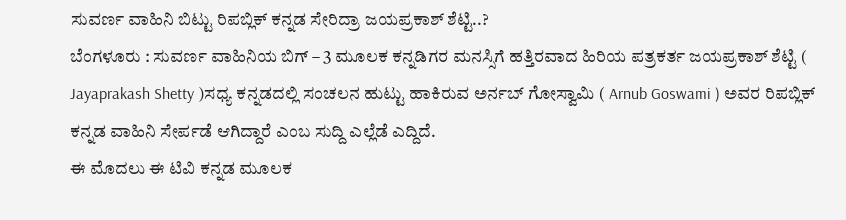ಸುವರ್ಣ ವಾಹಿನಿ ಬಿಟ್ಟು ರಿಪಬ್ಲಿಕ್ ಕನ್ನಡ ಸೇರಿದ್ರಾ ಜಯಪ್ರಕಾಶ್ ಶೆಟ್ಟಿ..?
ಬೆಂಗಳೂರು : ಸುವರ್ಣ ವಾಹಿನಿಯ ಬಿಗ್ – 3 ಮೂಲಕ ಕನ್ನಡಿಗರ ಮನಸ್ಸಿಗೆ ಹತ್ತಿರವಾದ ಹಿರಿಯ ಪತ್ರಕರ್ತ ಜಯಪ್ರಕಾಶ್ ಶೆಟ್ಟಿ ( Jayaprakash Shetty )ಸಧ್ಯ ಕನ್ನಡದಲ್ಲಿ ಸಂಚಲನ ಹುಟ್ಟು ಹಾಕಿರುವ ಅರ್ನಬ್ ಗೋಸ್ವಾಮಿ ( Arnub Goswami ) ಅವರ ರಿಪಬ್ಲಿಕ್ ಕನ್ನಡ ವಾಹಿನಿ ಸೇರ್ಪಡೆ ಆಗಿದ್ದಾರೆ ಎಂಬ ಸುದ್ದಿ ಎಲ್ಲೆಡೆ ಎದ್ದಿದೆ.
ಈ ಮೊದಲು ಈ ಟಿವಿ ಕನ್ನಡ ಮೂಲಕ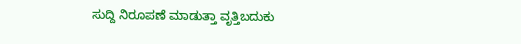ಸುದ್ದಿ ನಿರೂಪಣೆ ಮಾಡುತ್ತಾ ವೃತ್ತಿಬದುಕು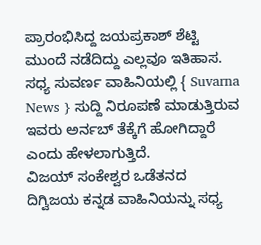ಪ್ರಾರಂಭಿಸಿದ್ದ ಜಯಪ್ರಕಾಶ್ ಶೆಟ್ಟಿ ಮುಂದೆ ನಡೆದಿದ್ದು ಎಲ್ಲವೂ ಇತಿಹಾಸ. ಸಧ್ಯ ಸುವರ್ಣ ವಾಹಿನಿಯಲ್ಲಿ { Suvarna News } ಸುದ್ದಿ ನಿರೂಪಣೆ ಮಾಡುತ್ತಿರುವ ಇವರು ಅರ್ನಬ್ ತೆಕ್ಕೆಗೆ ಹೋಗಿದ್ದಾರೆ ಎಂದು ಹೇಳಲಾಗುತ್ತಿದೆ.
ವಿಜಯ್ ಸಂಕೇಶ್ವರ ಒಡೆತನದ ದಿಗ್ವಿಜಯ ಕನ್ನಡ ವಾಹಿನಿಯನ್ನು ಸಧ್ಯ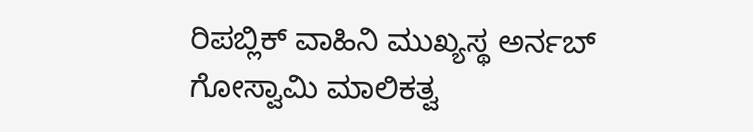ರಿಪಬ್ಲಿಕ್ ವಾಹಿನಿ ಮುಖ್ಯಸ್ಥ ಅರ್ನಬ್ ಗೋಸ್ವಾಮಿ ಮಾಲಿಕತ್ವ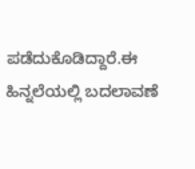ಪಡೆದುಕೊಡಿದ್ದಾರೆ.ಈ ಹಿನ್ನಲೆಯಲ್ಲಿ ಬದಲಾವಣೆ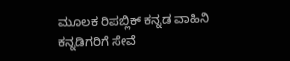ಮೂಲಕ ರಿಪಬ್ಲಿಕ್ ಕನ್ನಡ ವಾಹಿನಿ ಕನ್ನಡಿಗರಿಗೆ ಸೇವೆ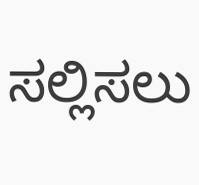ಸಲ್ಲಿಸಲು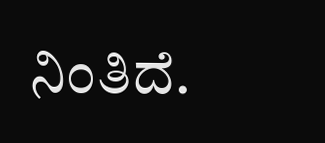ನಿಂತಿದೆ.